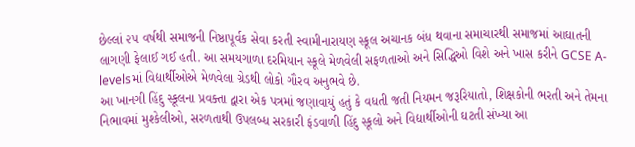છેલ્લાં ૨૫ વર્ષથી સમાજની નિષ્ઠાપૂર્વક સેવા કરતી સ્વામીનારાયણ સ્કૂલ અચાનક બંધ થવાના સમાચારથી સમાજમાં આઘાતની લાગણી ફેલાઈ ગઈ હતી. આ સમયગાળા દરમિયાન સ્કૂલે મેળવેલી સફળતાઓ અને સિદ્ધિઓ વિશે અને ખાસ કરીને GCSE A- levelsમાં વિદ્યાર્થીઓએ મેળવેલા ગ્રેડથી લોકો ગૌરવ અનુભવે છે.
આ ખાનગી હિંદુ સ્કૂલના પ્રવક્તા દ્વારા એક પત્રમાં જણાવાયું હતું કે વધતી જતી નિયમન જરૂરિયાતો, શિક્ષકોની ભરતી અને તેમના નિભાવમાં મુશ્કેલીઓ, સરળતાથી ઉપલબ્ધ સરકારી ફંડવાળી હિંદુ સ્કૂલો અને વિદ્યાર્થીઓની ઘટતી સંખ્યા આ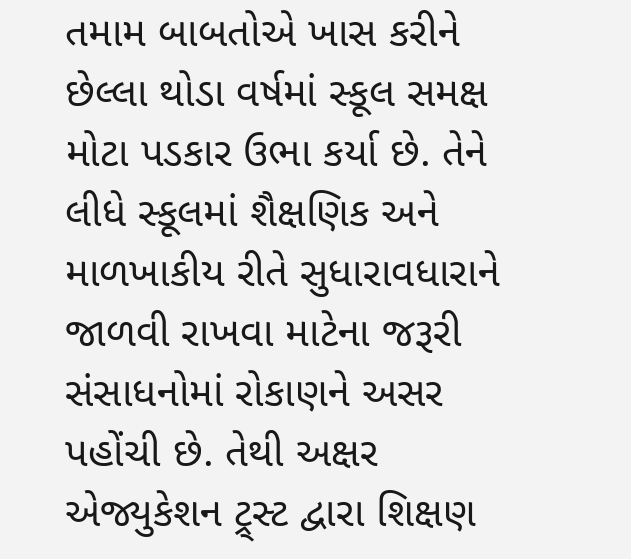તમામ બાબતોએ ખાસ કરીને છેલ્લા થોડા વર્ષમાં સ્કૂલ સમક્ષ મોટા પડકાર ઉભા કર્યા છે. તેને લીધે સ્કૂલમાં શૈક્ષણિક અને માળખાકીય રીતે સુધારાવધારાને જાળવી રાખવા માટેના જરૂરી સંસાધનોમાં રોકાણને અસર પહોંચી છે. તેથી અક્ષર એજ્યુકેશન ટ્ર્સ્ટ દ્વારા શિક્ષણ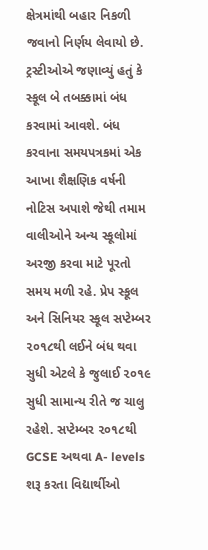ક્ષેત્રમાંથી બહાર નિકળી જવાનો નિર્ણય લેવાયો છે.
ટ્રસ્ટીઓએ જણાવ્યું હતું કે સ્કૂલ બે તબક્કામાં બંધ કરવામાં આવશે. બંધ કરવાના સમયપત્રકમાં એક આખા શૈક્ષણિક વર્ષની નોટિસ અપાશે જેથી તમામ વાલીઓને અન્ય સ્કૂલોમાં અરજી કરવા માટે પૂરતો સમય મળી રહે. પ્રેપ સ્કૂલ અને સિનિયર સ્કૂલ સપ્ટેમ્બર ૨૦૧૮થી લઈને બંધ થવા સુધી એટલે કે જુલાઈ ૨૦૧૯ સુધી સામાન્ય રીતે જ ચાલુ રહેશે. સપ્ટેમ્બર ૨૦૧૮થી GCSE અથવા A- levels શરૂ કરતા વિદ્યાર્થીઓ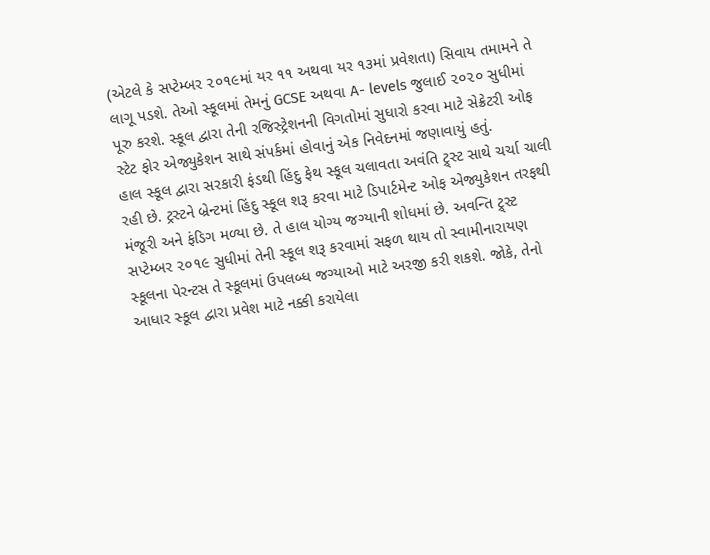(એટલે કે સપ્ટેમ્બર ૨૦૧૯માં યર ૧૧ અથવા યર ૧૩માં પ્રવેશતા) સિવાય તમામને તે લાગૂ પડશે. તેઓ સ્કૂલમાં તેમનું GCSE અથવા A- levels જુલાઈ ૨૦૨૦ સુધીમાં પૂરુ કરશે. સ્કૂલ દ્વારા તેની રજિસ્ટ્રેશનની વિગતોમાં સુધારો કરવા માટે સેક્રેટરી ઓફ સ્ટેટ ફોર એજ્યુકેશન સાથે સંપર્કમાં હોવાનું એક નિવેદનમાં જણાવાયું હતું.
હાલ સ્કૂલ દ્વારા સરકારી ફંડથી હિંદુ ફેથ સ્કૂલ ચલાવતા અવંતિ ટ્ર્સ્ટ સાથે ચર્ચા ચાલી રહી છે. ટ્રસ્ટને બ્રેન્ટમાં હિંદુ સ્કૂલ શરૂ કરવા માટે ડિપાર્ટમેન્ટ ઓફ એજ્યુકેશન તરફથી મંજૂરી અને ફંડિગ મળ્યા છે. તે હાલ યોગ્ય જગ્યાની શોધમાં છે. અવન્તિ ટ્ર્સ્ટ સપ્ટેમ્બર ૨૦૧૯ સુધીમાં તેની સ્કૂલ શરૂ કરવામાં સફળ થાય તો સ્વામીનારાયણ સ્કૂલના પેરન્ટસ તે સ્કૂલમાં ઉપલબ્ધ જગ્યાઓ માટે અરજી કરી શકશે. જોકે, તેનો આધાર સ્કૂલ દ્વારા પ્રવેશ માટે નક્કી કરાયેલા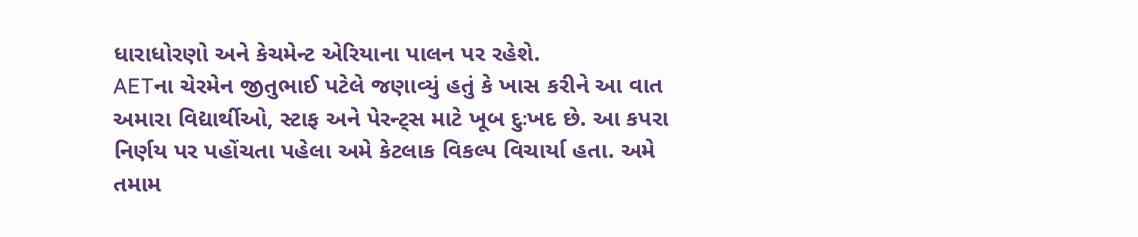ધારાધોરણો અને કેચમેન્ટ એરિયાના પાલન પર રહેશે.
AETના ચેરમેન જીતુભાઈ પટેલે જણાવ્યું હતું કે ખાસ કરીને આ વાત અમારા વિદ્યાર્થીઓ, સ્ટાફ અને પેરન્ટ્સ માટે ખૂબ દુઃખદ છે. આ કપરા નિર્ણય પર પહોંચતા પહેલા અમે કેટલાક વિકલ્પ વિચાર્યા હતા. અમે તમામ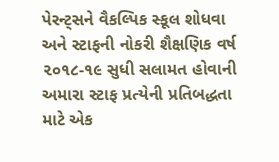પેરન્ટ્સને વૈકલ્પિક સ્કૂલ શોધવા અને સ્ટાફની નોકરી શૈક્ષણિક વર્ષ ૨૦૧૮-૧૯ સુધી સલામત હોવાની અમારા સ્ટાફ પ્રત્યેની પ્રતિબદ્ધતા માટે એક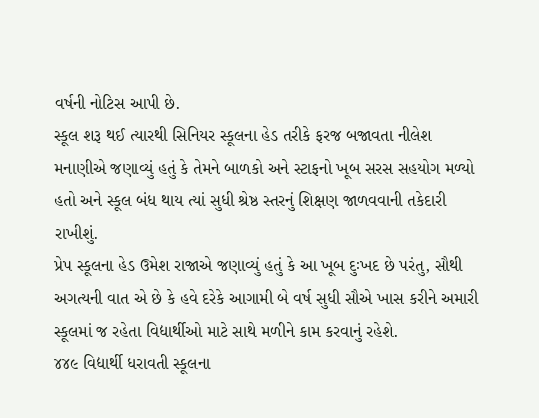વર્ષની નોટિસ આપી છે.
સ્કૂલ શરૂ થઈ ત્યારથી સિનિયર સ્કૂલના હેડ તરીકે ફરજ બજાવતા નીલેશ મનાણીએ જણાવ્યું હતું કે તેમને બાળકો અને સ્ટાફનો ખૂબ સરસ સહયોગ મળ્યો હતો અને સ્કૂલ બંધ થાય ત્યાં સુધી શ્રેષ્ઠ સ્તરનું શિક્ષણ જાળવવાની તકેદારી રાખીશું.
પ્રેપ સ્કૂલના હેડ ઉમેશ રાજાએ જણાવ્યું હતું કે આ ખૂબ દુઃખદ છે પરંતુ, સૌથી અગત્યની વાત એ છે કે હવે દરેકે આગામી બે વર્ષ સુધી સૌએ ખાસ કરીને અમારી સ્કૂલમાં જ રહેતા વિદ્યાર્થીઓ માટે સાથે મળીને કામ કરવાનું રહેશે.
૪૪૯ વિદ્યાર્થી ધરાવતી સ્કૂલના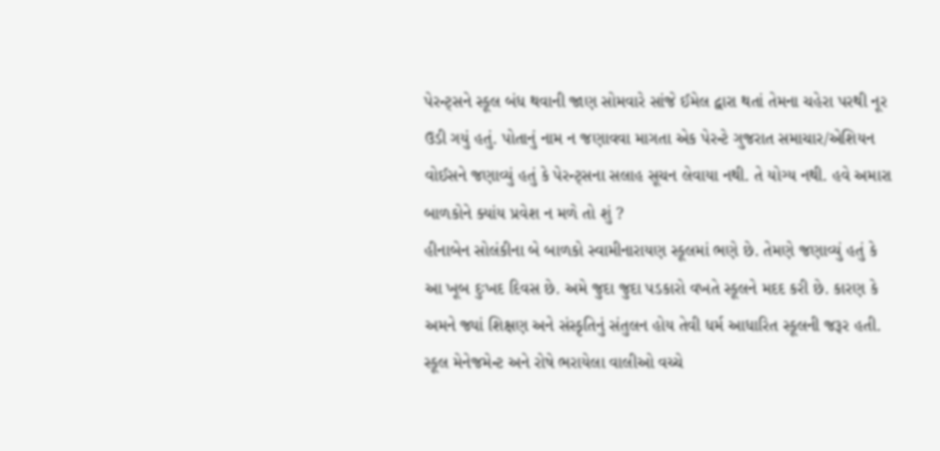પેરન્ટ્સને સ્કૂલ બંધ થવાની જાણ સોમવારે સાંજે ઈમેલ દ્વારા થતાં તેમના ચહેરા પરથી નૂર ઉડી ગયું હતું. પોતાનું નામ ન જણાવવા માગતા એક પેરન્ટે ગુજરાત સમાચાર/એશિયન વોઈસને જણાવ્યું હતું કે પેરન્ટ્સના સલાહ સૂચન લેવાયા નથી. તે યોગ્ય નથી. હવે અમારા બાળકોને ક્યાંય પ્રવેશ ન મળે તો શું ?
હીનાબેન સોલંકીના બે બાળકો સ્વામીનારાયણ સ્કૂલમાં ભણે છે. તેમણે જણાવ્યું હતું કે આ ખૂબ દુઃખદ દિવસ છે. અમે જુદા જુદા પડકારો વખતે સ્કૂલને મદદ કરી છે. કારણ કે અમને જ્યાં શિક્ષણ અને સંસ્કૃતિનું સંતુલન હોય તેવી ધર્મ આધારિત સ્કૂલની જરૂર હતી.
સ્કૂલ મેનેજમેન્ટ અને રોષે ભરાયેલા વાલીઓ વચ્ચે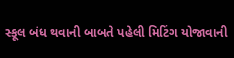સ્કૂલ બંધ થવાની બાબતે પહેલી મિટિંગ યોજાવાની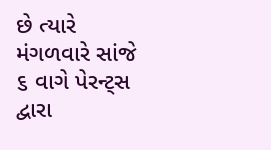છે ત્યારે મંગળવારે સાંજે ૬ વાગે પેરન્ટ્સ દ્વારા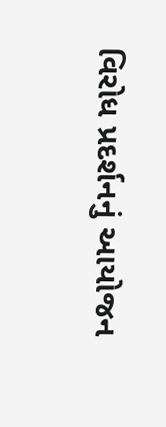વિરોધ પ્રદર્શનનું આયોજન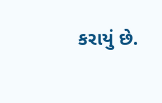કરાયું છે.